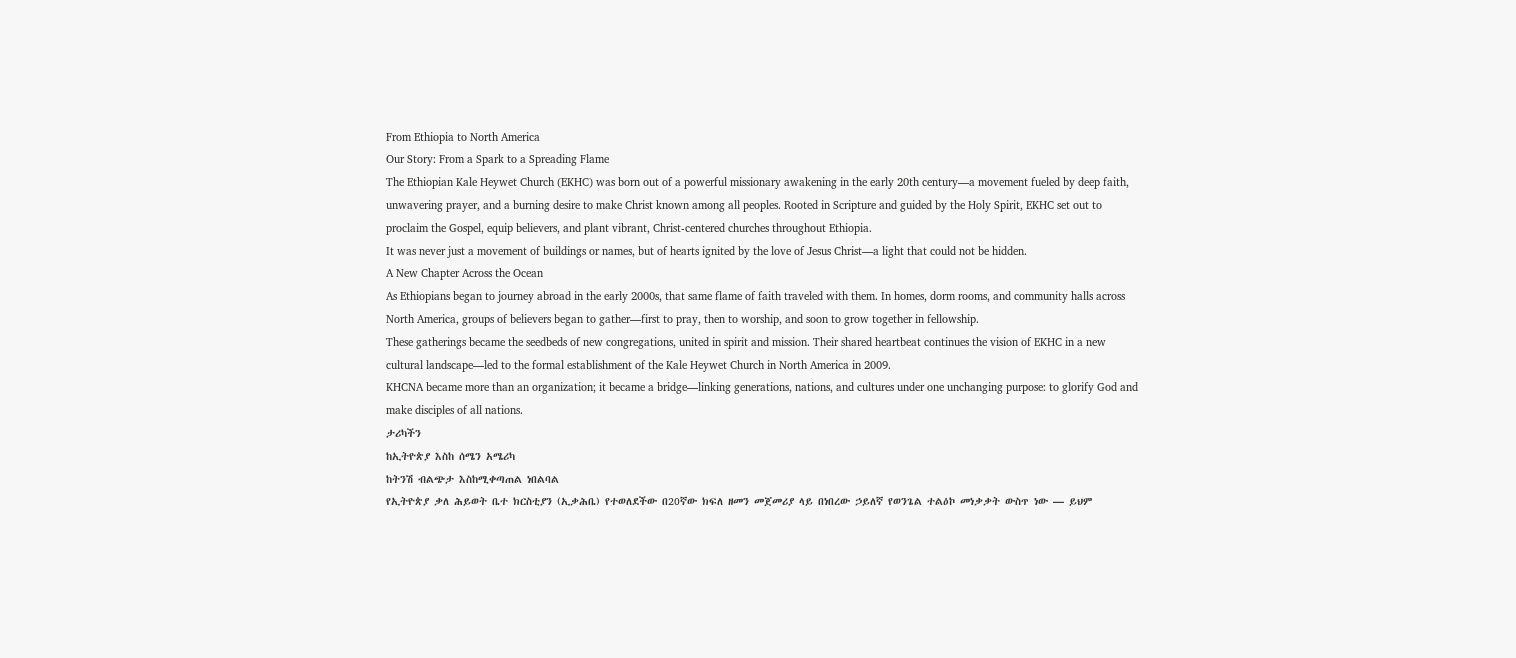From Ethiopia to North America
Our Story: From a Spark to a Spreading Flame
The Ethiopian Kale Heywet Church (EKHC) was born out of a powerful missionary awakening in the early 20th century—a movement fueled by deep faith, unwavering prayer, and a burning desire to make Christ known among all peoples. Rooted in Scripture and guided by the Holy Spirit, EKHC set out to proclaim the Gospel, equip believers, and plant vibrant, Christ-centered churches throughout Ethiopia.
It was never just a movement of buildings or names, but of hearts ignited by the love of Jesus Christ—a light that could not be hidden.
A New Chapter Across the Ocean
As Ethiopians began to journey abroad in the early 2000s, that same flame of faith traveled with them. In homes, dorm rooms, and community halls across North America, groups of believers began to gather—first to pray, then to worship, and soon to grow together in fellowship.
These gatherings became the seedbeds of new congregations, united in spirit and mission. Their shared heartbeat continues the vision of EKHC in a new cultural landscape—led to the formal establishment of the Kale Heywet Church in North America in 2009.
KHCNA became more than an organization; it became a bridge—linking generations, nations, and cultures under one unchanging purpose: to glorify God and make disciples of all nations.
ታሪካችን
ከኢትዮጵያ እስከ ሰሜን አሜሪካ
ከትንሽ ብልጭታ እስከሚቀጣጠል ነበልባል
የኢትዮጵያ ቃለ ሕይወት ቤተ ክርስቲያን (ኢቃሕቤ) የተወለደችው በ20ኛው ክፍለ ዘመን መጀመሪያ ላይ በነበረው ኃይለኛ የወንጌል ተልዕኮ መነቃቃት ውስጥ ነው — ይህም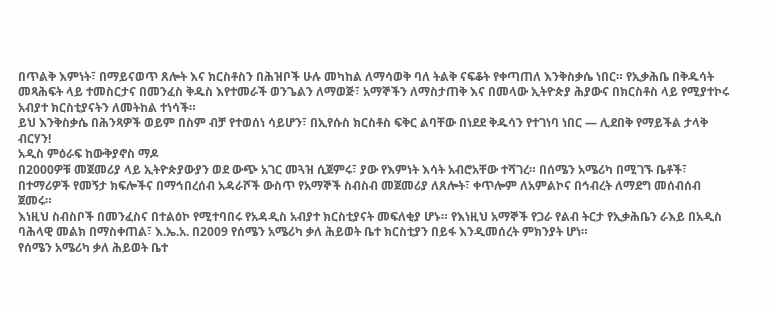በጥልቅ እምነት፣ በማይናወጥ ጸሎት እና ክርስቶስን በሕዝቦች ሁሉ መካከል ለማሳወቅ ባለ ትልቅ ናፍቆት የቀጣጠለ እንቅስቃሴ ነበር። የኢቃሕቤ በቅዱሳት መጻሕፍት ላይ ተመስርታና በመንፈስ ቅዱስ እየተመራች ወንጌልን ለማወጅ፣ አማኞችን ለማስታጠቅ እና በመላው ኢትዮጵያ ሕያውና በክርስቶስ ላይ የሚያተኮሩ አብያተ ክርስቲያናትን ለመትከል ተነሳች።
ይህ እንቅስቃሴ በሕንጻዎች ወይም በስም ብቻ የተወሰነ ሳይሆን፣ በኢየሱስ ክርስቶስ ፍቅር ልባቸው በነደደ ቅዱሳን የተገነባ ነበር — ሊደበቅ የማይችል ታላቅ ብርሃን!
አዲስ ምዕራፍ ከውቅያኖስ ማዶ
በ2000ዎቹ መጀመሪያ ላይ ኢትዮጵያውያን ወደ ውጭ አገር መጓዝ ሲጀምሩ፣ ያው የእምነት እሳት አብሮአቸው ተሻገረ። በሰሜን አሜሪካ በሚገኙ ቤቶች፣ በተማሪዎች የመኝታ ክፍሎችና በማኅበረሰብ አዳራሾች ውስጥ የአማኞች ስብስብ መጀመሪያ ለጸሎት፣ ቀጥሎም ለአምልኮና በኅብረት ለማደግ መሰብሰብ ጀመሩ።
እነዚህ ስብስቦች በመንፈስና በተልዕኮ የሚተባበሩ የአዳዲስ አብያተ ክርስቲያናት መፍለቂያ ሆኑ። የእነዚህ አማኞች የጋራ የልብ ትርታ የኢቃሕቤን ራእይ በአዲስ ባሕላዊ መልክ በማስቀጠል፣ እ.ኤ.አ. በ2009 የሰሜን አሜሪካ ቃለ ሕይወት ቤተ ክርስቲያን በይፋ እንዲመሰረት ምክንያት ሆነ።
የሰሜን አሜሪካ ቃለ ሕይወት ቤተ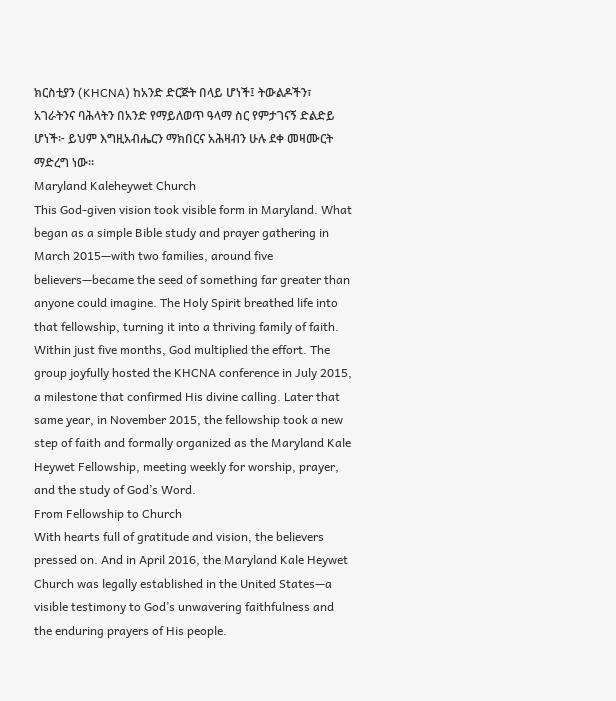ክርስቲያን (KHCNA) ከአንድ ድርጅት በላይ ሆነች፤ ትውልዶችን፣ አገራትንና ባሕላትን በአንድ የማይለወጥ ዓላማ ስር የምታገናኝ ድልድይ ሆነች፦ ይህም እግዚአብሔርን ማክበርና አሕዛብን ሁሉ ደቀ መዛሙርት ማድረግ ነው።
Maryland Kaleheywet Church
This God-given vision took visible form in Maryland. What began as a simple Bible study and prayer gathering in March 2015—with two families, around five believers—became the seed of something far greater than anyone could imagine. The Holy Spirit breathed life into that fellowship, turning it into a thriving family of faith.
Within just five months, God multiplied the effort. The group joyfully hosted the KHCNA conference in July 2015, a milestone that confirmed His divine calling. Later that same year, in November 2015, the fellowship took a new step of faith and formally organized as the Maryland Kale Heywet Fellowship, meeting weekly for worship, prayer, and the study of God’s Word.
From Fellowship to Church
With hearts full of gratitude and vision, the believers pressed on. And in April 2016, the Maryland Kale Heywet Church was legally established in the United States—a visible testimony to God’s unwavering faithfulness and the enduring prayers of His people.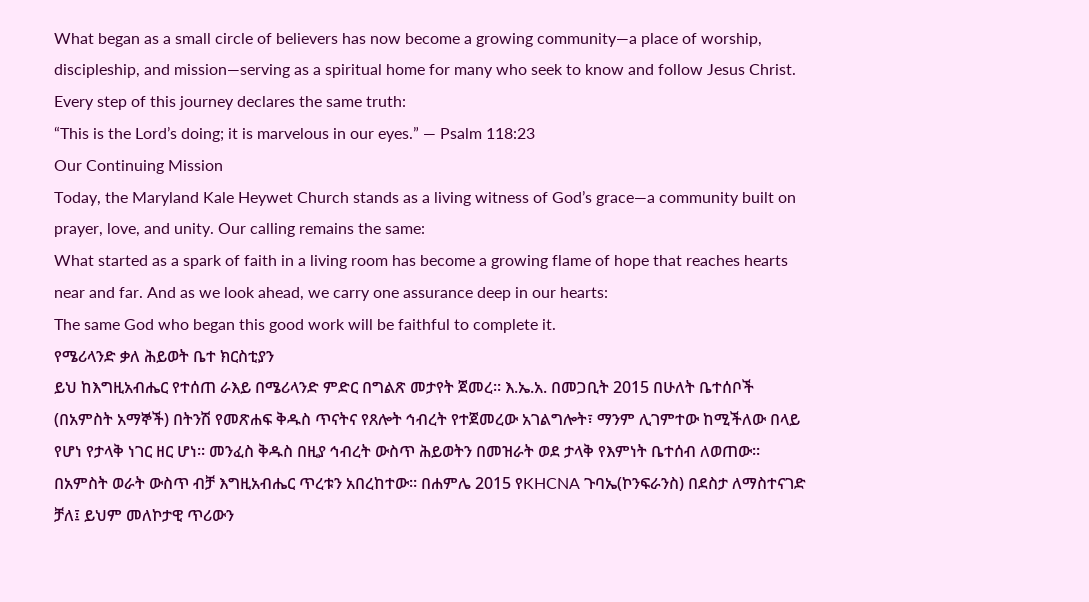What began as a small circle of believers has now become a growing community—a place of worship, discipleship, and mission—serving as a spiritual home for many who seek to know and follow Jesus Christ.
Every step of this journey declares the same truth:
“This is the Lord’s doing; it is marvelous in our eyes.” — Psalm 118:23
Our Continuing Mission
Today, the Maryland Kale Heywet Church stands as a living witness of God’s grace—a community built on prayer, love, and unity. Our calling remains the same:
What started as a spark of faith in a living room has become a growing flame of hope that reaches hearts near and far. And as we look ahead, we carry one assurance deep in our hearts:
The same God who began this good work will be faithful to complete it.
የሜሪላንድ ቃለ ሕይወት ቤተ ክርስቲያን
ይህ ከእግዚአብሔር የተሰጠ ራእይ በሜሪላንድ ምድር በግልጽ መታየት ጀመረ። እ.ኤ.አ. በመጋቢት 2015 በሁለት ቤተሰቦች (በአምስት አማኞች) በትንሽ የመጽሐፍ ቅዱስ ጥናትና የጸሎት ኅብረት የተጀመረው አገልግሎት፣ ማንም ሊገምተው ከሚችለው በላይ የሆነ የታላቅ ነገር ዘር ሆነ። መንፈስ ቅዱስ በዚያ ኅብረት ውስጥ ሕይወትን በመዝራት ወደ ታላቅ የእምነት ቤተሰብ ለወጠው።
በአምስት ወራት ውስጥ ብቻ እግዚአብሔር ጥረቱን አበረከተው። በሐምሌ 2015 የKHCNA ጉባኤ(ኮንፍራንስ) በደስታ ለማስተናገድ ቻለ፤ ይህም መለኮታዊ ጥሪውን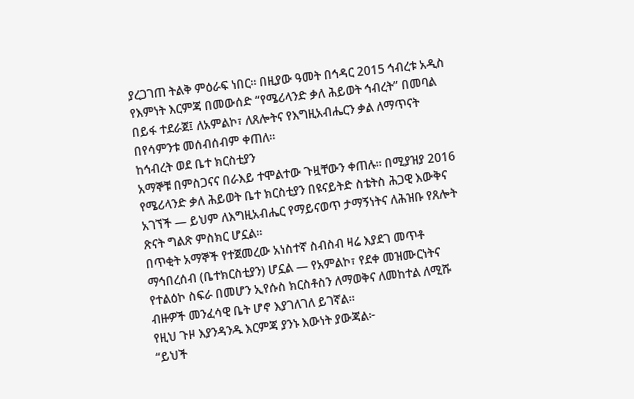ያረጋገጠ ትልቅ ምዕራፍ ነበር። በዚያው ዓመት በኅዳር 2015 ኅብረቱ አዲስ የእምነት እርምጃ በመውሰድ “የሜሪላንድ ቃለ ሕይወት ኅብረት” በመባል በይፋ ተደራጀ፤ ለአምልኮ፣ ለጸሎትና የእግዚአብሔርን ቃል ለማጥናት በየሳምንቱ መሰብሰብም ቀጠለ።
ከኅብረት ወደ ቤተ ክርስቲያን
አማኞቹ በምስጋናና በራእይ ተሞልተው ጉዟቸውን ቀጠሉ። በሚያዝያ 2016 የሜሪላንድ ቃለ ሕይወት ቤተ ክርስቲያን በዩናይትድ ስቴትስ ሕጋዊ እውቅና አገኘች — ይህም ለእግዚአብሔር የማይናወጥ ታማኝነትና ለሕዝቡ የጸሎት ጽናት ግልጽ ምስክር ሆኗል።
በጥቂት አማኞች የተጀመረው አነስተኛ ስብስብ ዛሬ እያደገ መጥቶ ማኅበረሰብ (ቤተክርስቲያን) ሆኗል — የአምልኮ፣ የደቀ መዝሙርነትና የተልዕኮ ስፍራ በመሆን ኢየሱስ ክርስቶስን ለማወቅና ለመከተል ለሚሹ ብዙዎች መንፈሳዊ ቤት ሆኖ እያገለገለ ይገኛል።
የዚህ ጉዞ እያንዳንዱ እርምጃ ያንኑ እውነት ያውጃል፦
“ይህች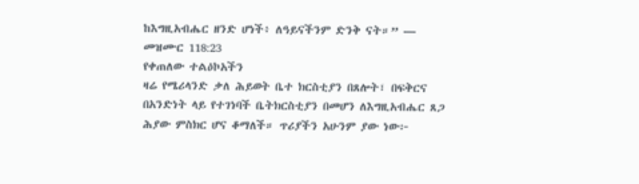ከእግዚአብሔር ዘንድ ሆነች፥ ለዓይናችንም ድንቅ ናት።” — መዝሙር 118:23
የቀጠለው ተልዕኮአችን
ዛሬ የሜሪላንድ ቃለ ሕይወት ቤተ ክርስቲያን በጸሎት፣ በፍቅርና በአንድነት ላይ የተገነባች ቤትክርስቲያን በመሆን ለእግዚአብሔር ጸጋ ሕያው ምስክር ሆና ቆማለች። ጥሪያችን አሁንም ያው ነው፦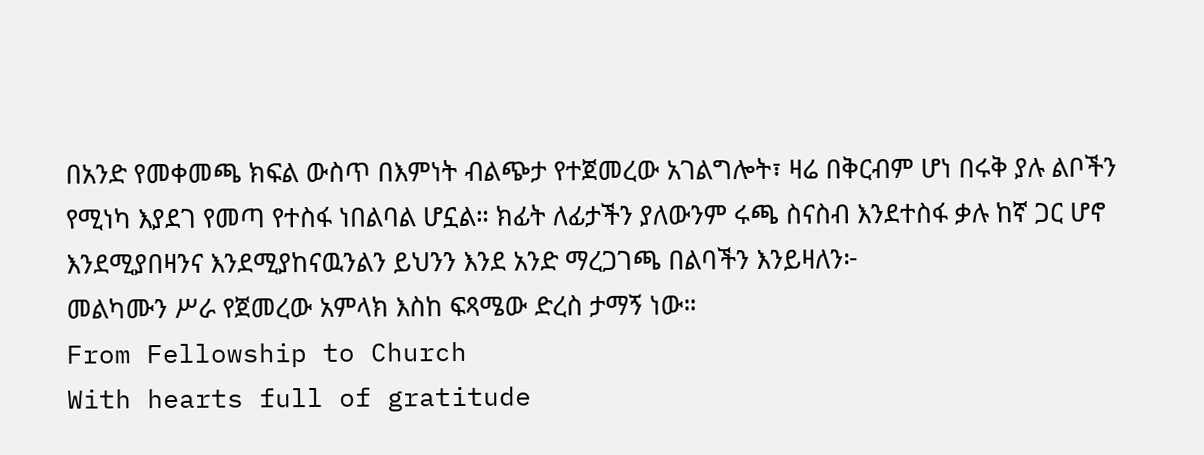በአንድ የመቀመጫ ክፍል ውስጥ በእምነት ብልጭታ የተጀመረው አገልግሎት፣ ዛሬ በቅርብም ሆነ በሩቅ ያሉ ልቦችን የሚነካ እያደገ የመጣ የተስፋ ነበልባል ሆኗል። ክፊት ለፊታችን ያለውንም ሩጫ ስናስብ እንደተስፋ ቃሉ ከኛ ጋር ሆኖ እንደሚያበዛንና እንደሚያከናዉንልን ይህንን እንደ አንድ ማረጋገጫ በልባችን እንይዛለን፦
መልካሙን ሥራ የጀመረው አምላክ እስከ ፍጻሜው ድረስ ታማኝ ነው።
From Fellowship to Church
With hearts full of gratitude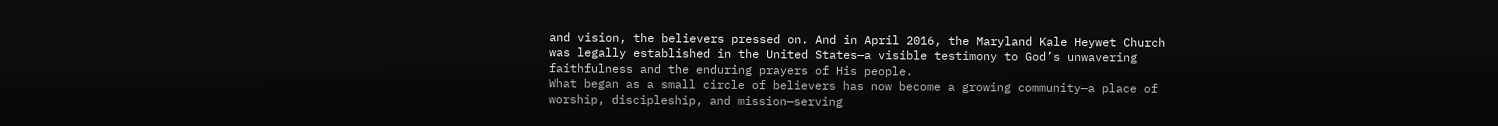and vision, the believers pressed on. And in April 2016, the Maryland Kale Heywet Church was legally established in the United States—a visible testimony to God’s unwavering faithfulness and the enduring prayers of His people.
What began as a small circle of believers has now become a growing community—a place of worship, discipleship, and mission—serving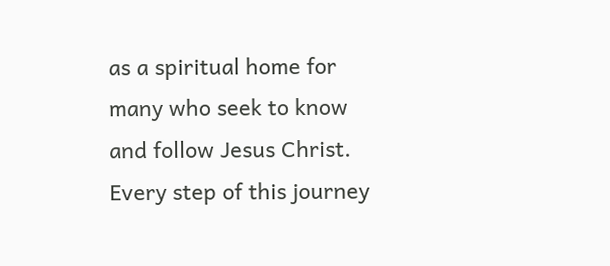as a spiritual home for many who seek to know and follow Jesus Christ.
Every step of this journey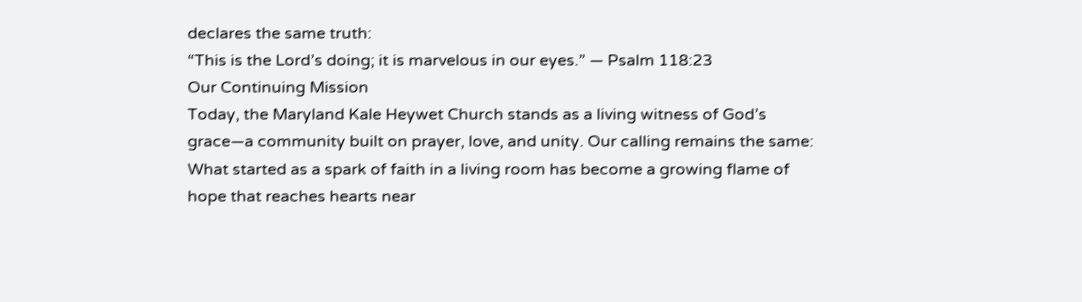declares the same truth:
“This is the Lord’s doing; it is marvelous in our eyes.” — Psalm 118:23
Our Continuing Mission
Today, the Maryland Kale Heywet Church stands as a living witness of God’s grace—a community built on prayer, love, and unity. Our calling remains the same:
What started as a spark of faith in a living room has become a growing flame of hope that reaches hearts near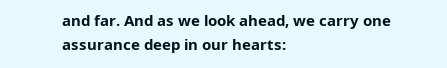and far. And as we look ahead, we carry one assurance deep in our hearts: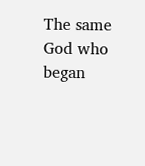The same God who began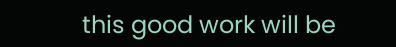this good work will be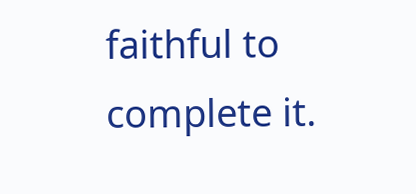faithful to complete it.